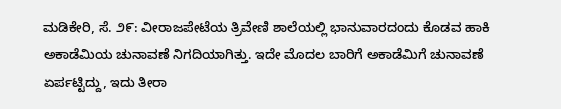ಮಡಿಕೇರಿ, ಸೆ. ೨೯: ವೀರಾಜಪೇಟೆಯ ತ್ರಿವೇಣಿ ಶಾಲೆಯಲ್ಲಿ ಭಾನುವಾರದಂದು ಕೊಡವ ಹಾಕಿ ಅಕಾಡೆಮಿಯ ಚುನಾವಣೆ ನಿಗದಿಯಾಗಿತ್ತು. ಇದೇ ಮೊದಲ ಬಾರಿಗೆ ಅಕಾಡೆಮಿಗೆ ಚುನಾವಣೆ ಏರ್ಪಟ್ಟಿದ್ದು, ಇದು ತೀರಾ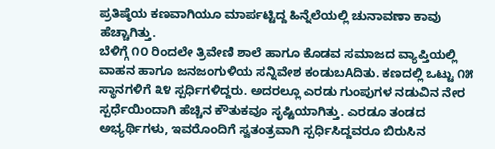ಪ್ರತಿಷ್ಠೆಯ ಕಣವಾಗಿಯೂ ಮಾರ್ಪಟ್ಟಿದ್ದ ಹಿನ್ನೆಲೆಯಲ್ಲಿ ಚುನಾವಣಾ ಕಾವು ಹೆಚ್ಚಾಗಿತ್ತು.
ಬೆಳಿಗ್ಗೆ ೧೦ ರಿಂದಲೇ ತ್ರಿವೇಣಿ ಶಾಲೆ ಹಾಗೂ ಕೊಡವ ಸಮಾಜದ ವ್ಯಾಪ್ತಿಯಲ್ಲಿ ವಾಹನ ಹಾಗೂ ಜನಜಂಗುಳಿಯ ಸನ್ನಿವೇಶ ಕಂಡುಬAದಿತು. ಕಣದಲ್ಲಿ ಒಟ್ಟು ೧೫ ಸ್ಥಾನಗಳಿಗೆ ೩೪ ಸ್ಪರ್ಧಿಗಳಿದ್ದರು. ಅದರಲ್ಲೂ ಎರಡು ಗುಂಪುಗಳ ನಡುವಿನ ನೇರ ಸ್ಪರ್ಧೆಯಿಂದಾಗಿ ಹೆಚ್ಚಿನ ಕೌತುಕವೂ ಸೃಷ್ಟಿಯಾಗಿತ್ತು. ಎರಡೂ ತಂಡದ ಅಭ್ಯರ್ಥಿಗಳು, ಇವರೊಂದಿಗೆ ಸ್ವತಂತ್ರವಾಗಿ ಸ್ಪರ್ಧಿಸಿದ್ದವರೂ ಬಿರುಸಿನ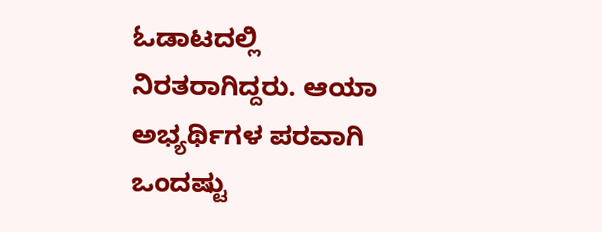ಓಡಾಟದಲ್ಲಿ ನಿರತರಾಗಿದ್ದರು. ಆಯಾ ಅಭ್ಯರ್ಥಿಗಳ ಪರವಾಗಿ ಒಂದಷ್ಟು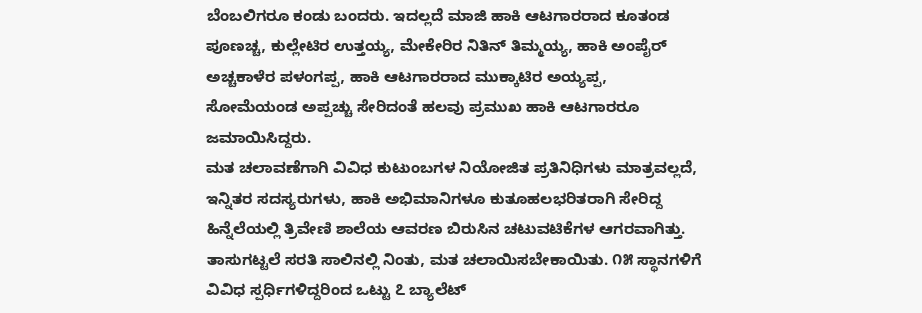ಬೆಂಬಲಿಗರೂ ಕಂಡು ಬಂದರು. ಇದಲ್ಲದೆ ಮಾಜಿ ಹಾಕಿ ಆಟಗಾರರಾದ ಕೂತಂಡ ಪೂಣಚ್ಚ, ಕುಲ್ಲೇಟಿರ ಉತ್ತಯ್ಯ, ಮೇಕೇರಿರ ನಿತಿನ್ ತಿಮ್ಮಯ್ಯ, ಹಾಕಿ ಅಂಪೈರ್ ಅಚ್ಚಕಾಳೆರ ಪಳಂಗಪ್ಪ, ಹಾಕಿ ಆಟಗಾರರಾದ ಮುಕ್ಕಾಟಿರ ಅಯ್ಯಪ್ಪ, ಸೋಮೆಯಂಡ ಅಪ್ಪಚ್ಚು ಸೇರಿದಂತೆ ಹಲವು ಪ್ರಮುಖ ಹಾಕಿ ಆಟಗಾರರೂ ಜಮಾಯಿಸಿದ್ದರು.
ಮತ ಚಲಾವಣೆಗಾಗಿ ವಿವಿಧ ಕುಟುಂಬಗಳ ನಿಯೋಜಿತ ಪ್ರತಿನಿಧಿಗಳು ಮಾತ್ರವಲ್ಲದೆ, ಇನ್ನಿತರ ಸದಸ್ಯರುಗಳು, ಹಾಕಿ ಅಭಿಮಾನಿಗಳೂ ಕುತೂಹಲಭರಿತರಾಗಿ ಸೇರಿದ್ದ ಹಿನ್ನೆಲೆಯಲ್ಲಿ ತ್ರಿವೇಣಿ ಶಾಲೆಯ ಆವರಣ ಬಿರುಸಿನ ಚಟುವಟಿಕೆಗಳ ಆಗರವಾಗಿತ್ತು. ತಾಸುಗಟ್ಟಲೆ ಸರತಿ ಸಾಲಿನಲ್ಲಿ ನಿಂತು, ಮತ ಚಲಾಯಿಸಬೇಕಾಯಿತು. ೧೫ ಸ್ಥಾನಗಳಿಗೆ ವಿವಿಧ ಸ್ಪರ್ಧಿಗಳಿದ್ದರಿಂದ ಒಟ್ಟು ೭ ಬ್ಯಾಲೆಟ್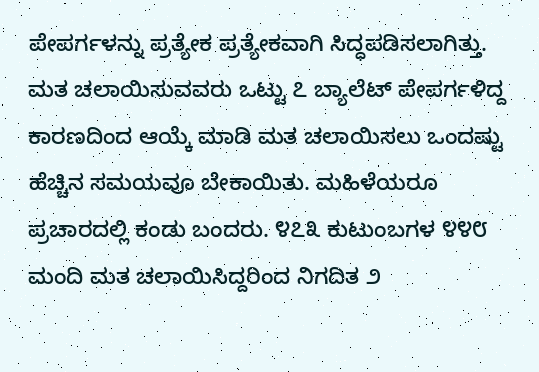ಪೇಪರ್ಗಳನ್ನು ಪ್ರತ್ಯೇಕ ಪ್ರತ್ಯೇಕವಾಗಿ ಸಿದ್ಧಪಡಿಸಲಾಗಿತ್ತು.
ಮತ ಚಲಾಯಿಸುವವರು ಒಟ್ಟು ೭ ಬ್ಯಾಲೆಟ್ ಪೇಪರ್ಗಳಿದ್ದ ಕಾರಣದಿಂದ ಆಯ್ಕೆ ಮಾಡಿ ಮತ ಚಲಾಯಿಸಲು ಒಂದಷ್ಟು ಹೆಚ್ಚಿನ ಸಮಯವೂ ಬೇಕಾಯಿತು. ಮಹಿಳೆಯರೂ ಪ್ರಚಾರದಲ್ಲಿ ಕಂಡು ಬಂದರು. ೪೭೩ ಕುಟುಂಬಗಳ ೪೪೮ ಮಂದಿ ಮತ ಚಲಾಯಿಸಿದ್ದರಿಂದ ನಿಗದಿತ ೨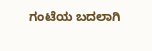ಗಂಟೆಯ ಬದಲಾಗಿ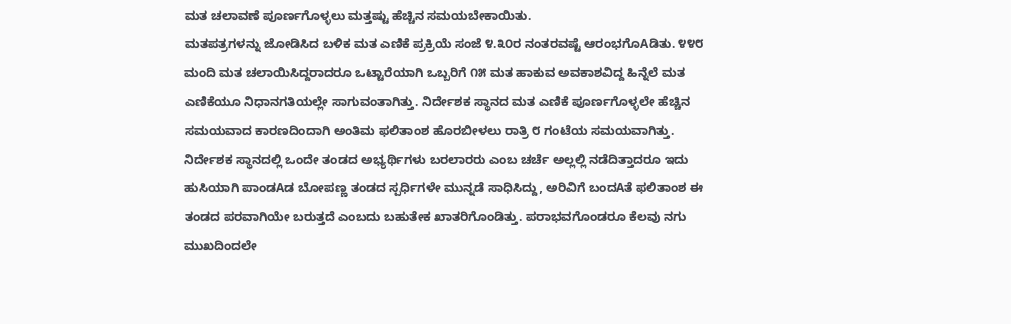ಮತ ಚಲಾವಣೆ ಪೂರ್ಣಗೊಳ್ಳಲು ಮತ್ತಷ್ಟು ಹೆಚ್ಚಿನ ಸಮಯಬೇಕಾಯಿತು.
ಮತಪತ್ರಗಳನ್ನು ಜೋಡಿಸಿದ ಬಳಿಕ ಮತ ಎಣಿಕೆ ಪ್ರಕ್ರಿಯೆ ಸಂಜೆ ೪.೩೦ರ ನಂತರವಷ್ಟೆ ಆರಂಭಗೊAಡಿತು. ೪೪೮ ಮಂದಿ ಮತ ಚಲಾಯಿಸಿದ್ದರಾದರೂ ಒಟ್ಟಾರೆಯಾಗಿ ಒಬ್ಬರಿಗೆ ೧೫ ಮತ ಹಾಕುವ ಅವಕಾಶವಿದ್ದ ಹಿನ್ನೆಲೆ ಮತ ಎಣಿಕೆಯೂ ನಿಧಾನಗತಿಯಲ್ಲೇ ಸಾಗುವಂತಾಗಿತ್ತು. ನಿರ್ದೇಶಕ ಸ್ಥಾನದ ಮತ ಎಣಿಕೆ ಪೂರ್ಣಗೊಳ್ಳಲೇ ಹೆಚ್ಚಿನ ಸಮಯವಾದ ಕಾರಣದಿಂದಾಗಿ ಅಂತಿಮ ಫಲಿತಾಂಶ ಹೊರಬೀಳಲು ರಾತ್ರಿ ೮ ಗಂಟೆಯ ಸಮಯವಾಗಿತ್ತು.
ನಿರ್ದೇಶಕ ಸ್ಥಾನದಲ್ಲಿ ಒಂದೇ ತಂಡದ ಅಭ್ಯರ್ಥಿಗಳು ಬರಲಾರರು ಎಂಬ ಚರ್ಚೆ ಅಲ್ಲಲ್ಲಿ ನಡೆದಿತ್ತಾದರೂ ಇದು ಹುಸಿಯಾಗಿ ಪಾಂಡAಡ ಬೋಪಣ್ಣ ತಂಡದ ಸ್ಪರ್ಧಿಗಳೇ ಮುನ್ನಡೆ ಸಾಧಿಸಿದ್ದು, ಅರಿವಿಗೆ ಬಂದAತೆ ಫಲಿತಾಂಶ ಈ ತಂಡದ ಪರವಾಗಿಯೇ ಬರುತ್ತದೆ ಎಂಬದು ಬಹುತೇಕ ಖಾತರಿಗೊಂಡಿತ್ತು. ಪರಾಭವಗೊಂಡರೂ ಕೆಲವು ನಗು ಮುಖದಿಂದಲೇ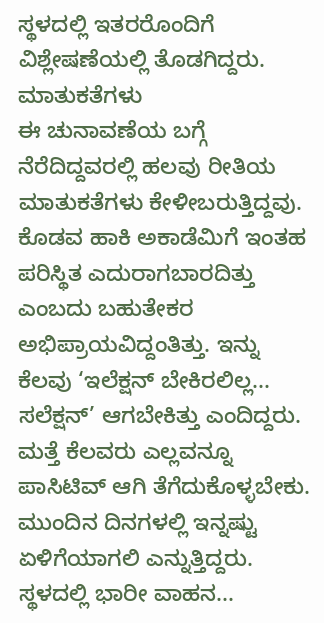ಸ್ಥಳದಲ್ಲಿ ಇತರರೊಂದಿಗೆ ವಿಶ್ಲೇಷಣೆಯಲ್ಲಿ ತೊಡಗಿದ್ದರು.
ಮಾತುಕತೆಗಳು
ಈ ಚುನಾವಣೆಯ ಬಗ್ಗೆ ನೆರೆದಿದ್ದವರಲ್ಲಿ ಹಲವು ರೀತಿಯ ಮಾತುಕತೆಗಳು ಕೇಳೀಬರುತ್ತಿದ್ದವು. ಕೊಡವ ಹಾಕಿ ಅಕಾಡೆಮಿಗೆ ಇಂತಹ ಪರಿಸ್ಥಿತ ಎದುರಾಗಬಾರದಿತ್ತು ಎಂಬದು ಬಹುತೇಕರ ಅಭಿಪ್ರಾಯವಿದ್ದಂತಿತ್ತು. ಇನ್ನು ಕೆಲವು ‘ಇಲೆಕ್ಷನ್ ಬೇಕಿರಲಿಲ್ಲ... ಸಲೆಕ್ಷನ್’ ಆಗಬೇಕಿತ್ತು ಎಂದಿದ್ದರು. ಮತ್ತೆ ಕೆಲವರು ಎಲ್ಲವನ್ನೂ ಪಾಸಿಟಿವ್ ಆಗಿ ತೆಗೆದುಕೊಳ್ಳಬೇಕು. ಮುಂದಿನ ದಿನಗಳಲ್ಲಿ ಇನ್ನಷ್ಟು ಏಳಿಗೆಯಾಗಲಿ ಎನ್ನುತ್ತಿದ್ದರು. ಸ್ಥಳದಲ್ಲಿ ಭಾರೀ ವಾಹನ...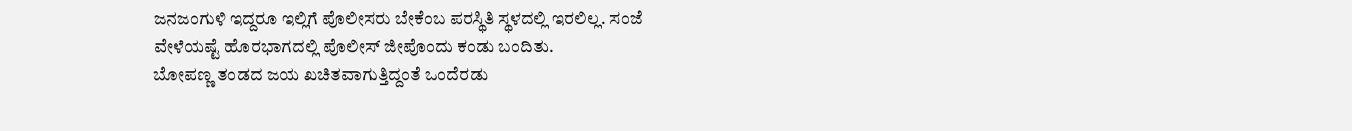ಜನಜಂಗುಳಿ ಇದ್ದರೂ ಇಲ್ಲಿಗೆ ಪೊಲೀಸರು ಬೇಕೆಂಬ ಪರಸ್ಥಿತಿ ಸ್ಥಳದಲ್ಲಿ ಇರಲಿಲ್ಲ. ಸಂಜೆ ವೇಳೆಯಷ್ಟೆ ಹೊರಭಾಗದಲ್ಲಿ ಪೊಲೀಸ್ ಜೀಪೊಂದು ಕಂಡು ಬಂದಿತು.
ಬೋಪಣ್ಣ ತಂಡದ ಜಯ ಖಚಿತವಾಗುತ್ತಿದ್ದಂತೆ ಒಂದೆರಡು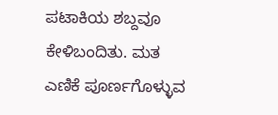ಪಟಾಕಿಯ ಶಬ್ದವೂ ಕೇಳಿಬಂದಿತು. ಮತ ಎಣಿಕೆ ಪೂರ್ಣಗೊಳ್ಳುವ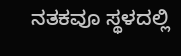ನತಕವೂ ಸ್ಥಳದಲ್ಲಿ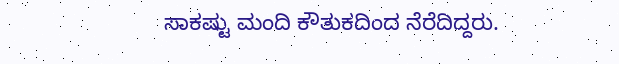ಸಾಕಷ್ಟು ಮಂದಿ ಕೌತುಕದಿಂದ ನೆರೆದಿದ್ದರು.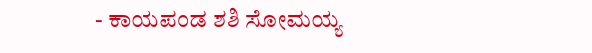- ಕಾಯಪಂಡ ಶಶಿ ಸೋಮಯ್ಯ